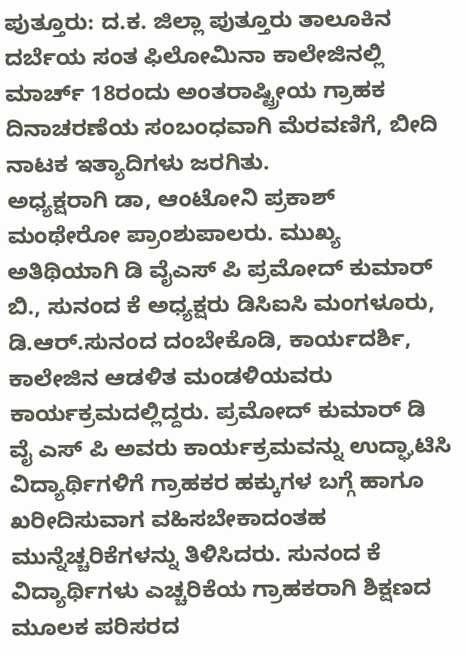ಪುತ್ತೂರು: ದ.ಕ. ಜಿಲ್ಲಾ ಪುತ್ತೂರು ತಾಲೂಕಿನ ದರ್ಬೆಯ ಸಂತ ಫಿಲೋಮಿನಾ ಕಾಲೇಜಿನಲ್ಲಿ ಮಾರ್ಚ್ 18ರಂದು ಅಂತರಾಷ್ಟ್ರೀಯ ಗ್ರಾಹಕ ದಿನಾಚರಣೆಯ ಸಂಬಂಧವಾಗಿ ಮೆರವಣಿಗೆ, ಬೀದಿ ನಾಟಕ ಇತ್ಯಾದಿಗಳು ಜರಗಿತು.
ಅಧ್ಯಕ್ಷರಾಗಿ ಡಾ, ಆಂಟೋನಿ ಪ್ರಕಾಶ್ ಮಂಥೇರೋ ಪ್ರಾಂಶುಪಾಲರು. ಮುಖ್ಯ ಅತಿಥಿಯಾಗಿ ಡಿ ವೈಎಸ್ ಪಿ ಪ್ರಮೋದ್ ಕುಮಾರ್ ಬಿ., ಸುನಂದ ಕೆ ಅಧ್ಯಕ್ಷರು ಡಿಸಿಐಸಿ ಮಂಗಳೂರು, ಡಿ.ಆರ್.ಸುನಂದ ದಂಬೇಕೊಡಿ, ಕಾರ್ಯದರ್ಶಿ, ಕಾಲೇಜಿನ ಆಡಳಿತ ಮಂಡಳಿಯವರು ಕಾರ್ಯಕ್ರಮದಲ್ಲಿದ್ದರು. ಪ್ರಮೋದ್ ಕುಮಾರ್ ಡಿ ವೈ ಎಸ್ ಪಿ ಅವರು ಕಾರ್ಯಕ್ರಮವನ್ನು ಉದ್ಘಾಟಿಸಿ ವಿದ್ಯಾರ್ಥಿಗಳಿಗೆ ಗ್ರಾಹಕರ ಹಕ್ಕುಗಳ ಬಗ್ಗೆ ಹಾಗೂ ಖರೀದಿಸುವಾಗ ವಹಿಸಬೇಕಾದಂತಹ ಮುನ್ನೆಚ್ಚರಿಕೆಗಳನ್ನು ತಿಳಿಸಿದರು. ಸುನಂದ ಕೆ ವಿದ್ಯಾರ್ಥಿಗಳು ಎಚ್ಚರಿಕೆಯ ಗ್ರಾಹಕರಾಗಿ ಶಿಕ್ಷಣದ ಮೂಲಕ ಪರಿಸರದ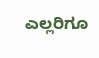ಎಲ್ಲರಿಗೂ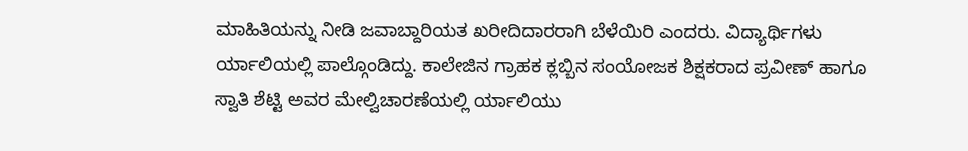ಮಾಹಿತಿಯನ್ನು ನೀಡಿ ಜವಾಬ್ದಾರಿಯತ ಖರೀದಿದಾರರಾಗಿ ಬೆಳೆಯಿರಿ ಎಂದರು. ವಿದ್ಯಾರ್ಥಿಗಳು ರ್ಯಾಲಿಯಲ್ಲಿ ಪಾಲ್ಗೊಂಡಿದ್ದು. ಕಾಲೇಜಿನ ಗ್ರಾಹಕ ಕ್ಲಬ್ಬಿನ ಸಂಯೋಜಕ ಶಿಕ್ಷಕರಾದ ಪ್ರವೀಣ್ ಹಾಗೂ ಸ್ವಾತಿ ಶೆಟ್ಟಿ ಅವರ ಮೇಲ್ವಿಚಾರಣೆಯಲ್ಲಿ ರ್ಯಾಲಿಯು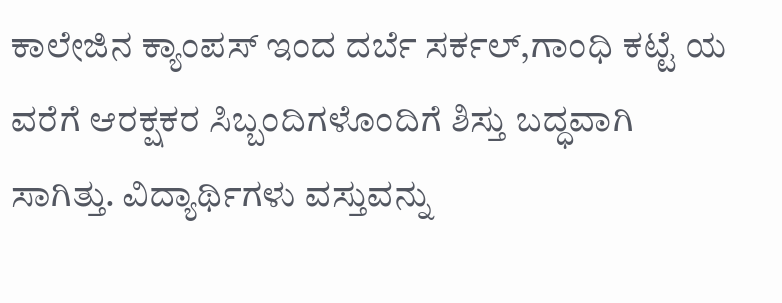ಕಾಲೇಜಿನ ಕ್ಯಾಂಪಸ್ ಇಂದ ದರ್ಬೆ ಸರ್ಕಲ್,ಗಾಂಧಿ ಕಟ್ಟೆ ಯ ವರೆಗೆ ಆರಕ್ಷಕರ ಸಿಬ್ಬಂದಿಗಳೊಂದಿಗೆ ಶಿಸ್ತು ಬದ್ಧವಾಗಿ ಸಾಗಿತ್ತು. ವಿದ್ಯಾರ್ಥಿಗಳು ವಸ್ತುವನ್ನು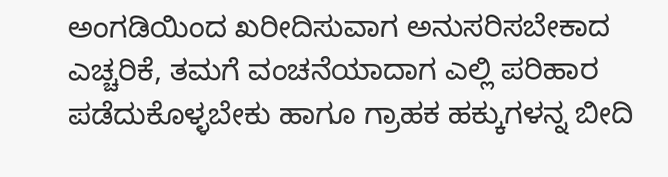ಅಂಗಡಿಯಿಂದ ಖರೀದಿಸುವಾಗ ಅನುಸರಿಸಬೇಕಾದ ಎಚ್ಚರಿಕೆ, ತಮಗೆ ವಂಚನೆಯಾದಾಗ ಎಲ್ಲಿ ಪರಿಹಾರ ಪಡೆದುಕೊಳ್ಳಬೇಕು ಹಾಗೂ ಗ್ರಾಹಕ ಹಕ್ಕುಗಳನ್ನ ಬೀದಿ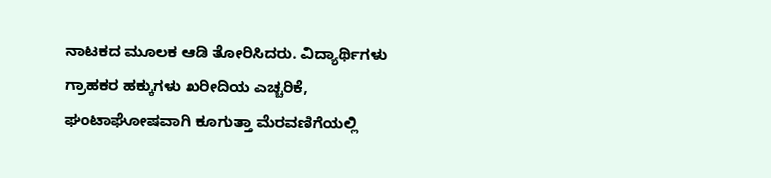ನಾಟಕದ ಮೂಲಕ ಆಡಿ ತೋರಿಸಿದರು. ವಿದ್ಯಾರ್ಥಿಗಳು ಗ್ರಾಹಕರ ಹಕ್ಕುಗಳು ಖರೀದಿಯ ಎಚ್ಚರಿಕೆ, ಘಂಟಾಘೋಷವಾಗಿ ಕೂಗುತ್ತಾ ಮೆರವಣಿಗೆಯಲ್ಲಿ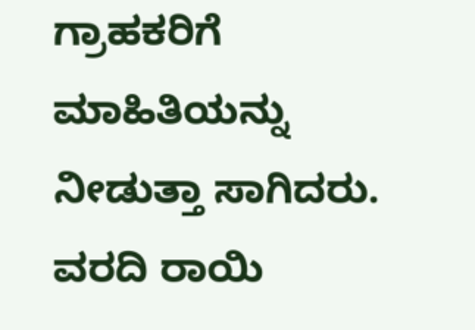ಗ್ರಾಹಕರಿಗೆ ಮಾಹಿತಿಯನ್ನು ನೀಡುತ್ತಾ ಸಾಗಿದರು.
ವರದಿ ರಾಯಿ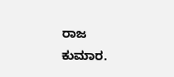ರಾಜ ಕುಮಾರ.